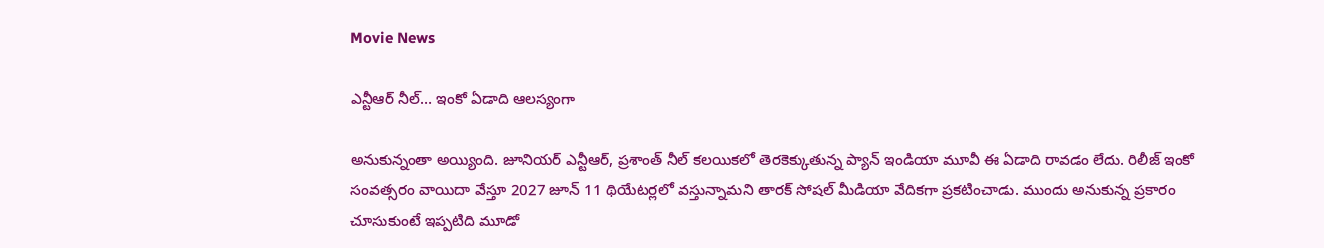Movie News

ఎన్టీఆర్ నీల్… ఇంకో ఏడాది ఆలస్యంగా

అనుకున్నంతా అయ్యింది. జూనియర్ ఎన్టీఆర్, ప్రశాంత్ నీల్ కలయికలో తెరకెక్కుతున్న ప్యాన్ ఇండియా మూవీ ఈ ఏడాది రావడం లేదు. రిలీజ్ ఇంకో సంవత్సరం వాయిదా వేస్తూ 2027 జూన్ 11 థియేటర్లలో వస్తున్నామని తారక్ సోషల్ మీడియా వేదికగా ప్రకటించాడు. ముందు అనుకున్న ప్రకారం చూసుకుంటే ఇప్పటిది మూడో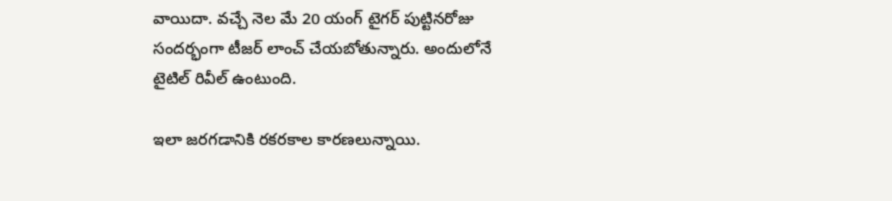వాయిదా. వచ్చే నెల మే 20 యంగ్ టైగర్ పుట్టినరోజు సందర్భంగా టీజర్ లాంచ్ చేయబోతున్నారు. అందులోనే టైటిల్ రివీల్ ఉంటుంది.

ఇలా జరగడానికి రకరకాల కారణలున్నాయి.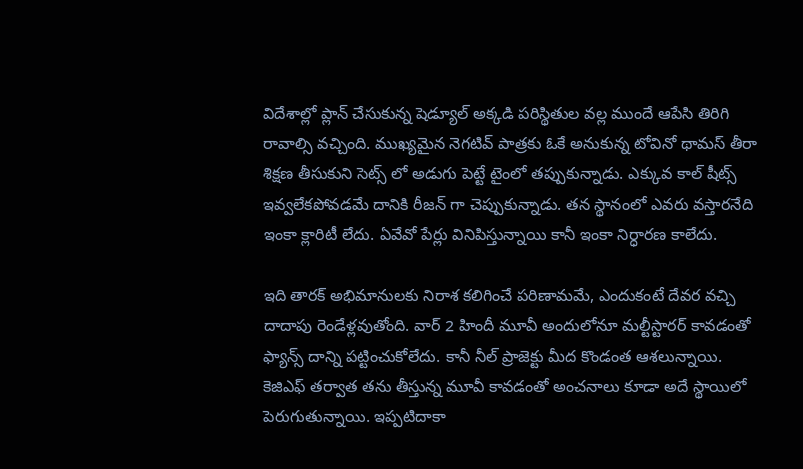విదేశాల్లో ప్లాన్ చేసుకున్న షెడ్యూల్ అక్కడి పరిస్థితుల వల్ల ముందే ఆపేసి తిరిగి రావాల్సి వచ్చింది. ముఖ్యమైన నెగటివ్ పాత్రకు ఓకే అనుకున్న టోవినో థామస్ తీరా శిక్షణ తీసుకుని సెట్స్ లో అడుగు పెట్టే టైంలో తప్పుకున్నాడు. ఎక్కువ కాల్ షీట్స్ ఇవ్వలేకపోవడమే దానికి రీజన్ గా చెప్పుకున్నాడు. తన స్థానంలో ఎవరు వస్తారనేది ఇంకా క్లారిటీ లేదు. ఏవేవో పేర్లు వినిపిస్తున్నాయి కానీ ఇంకా నిర్ధారణ కాలేదు.

ఇది తారక్ అభిమానులకు నిరాశ కలిగించే పరిణామమే, ఎందుకంటే దేవర వచ్చి దాదాపు రెండేళ్లవుతోంది. వార్ 2 హిందీ మూవీ అందులోనూ మల్టీస్టారర్ కావడంతో ఫ్యాన్స్ దాన్ని పట్టించుకోలేదు. కానీ నీల్ ప్రాజెక్టు మీద కొండంత ఆశలున్నాయి. కెజిఎఫ్ తర్వాత తను తీస్తున్న మూవీ కావడంతో అంచనాలు కూడా అదే స్థాయిలో పెరుగుతున్నాయి. ఇప్పటిదాకా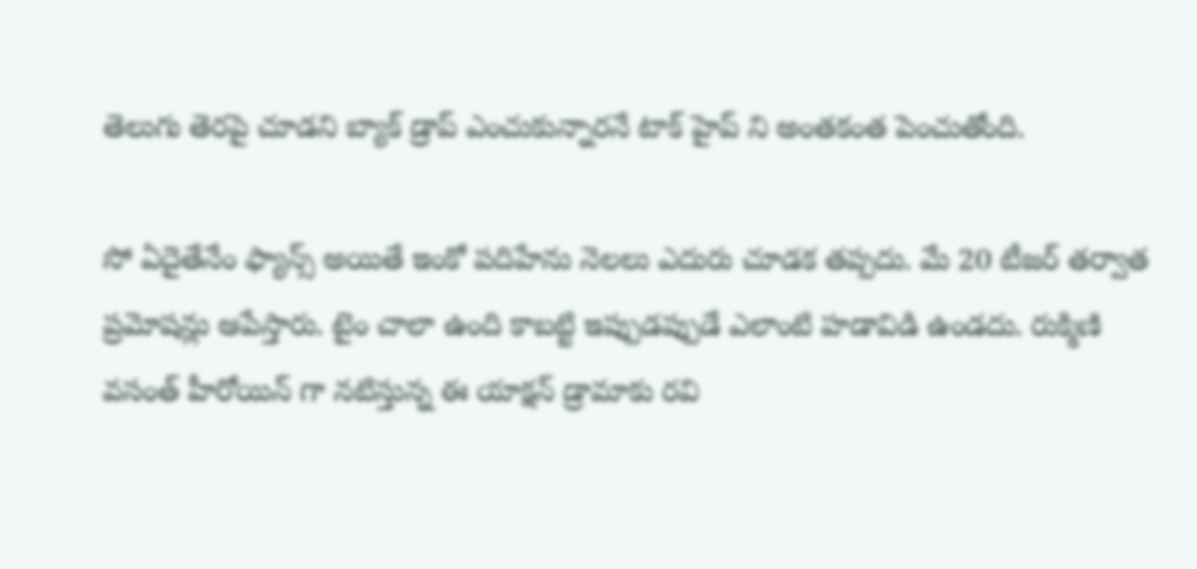తెలుగు తెరపై చూడని బ్యాక్ డ్రాప్ ఎంచుకున్నారనే టాక్ హైప్ ని అంతకంత పెంచుతోంది.

సో ఏదైతేనేం ఫ్యాన్స్ అయితే ఇంకో పదిహేను నెలలు ఎదురు చూడక తప్పదు. మే 20 టీజర్ తర్వాత ప్రమోషన్లు ఆపేస్తారు. టైం చాలా ఉంది కాబట్టి ఇప్పుడప్పుడే ఎలాంటి హడావిడి ఉండదు. రుక్మిణి వసంత్ హీరోయిన్ గా నటిస్తున్న ఈ యాక్షన్ డ్రామాకు రవి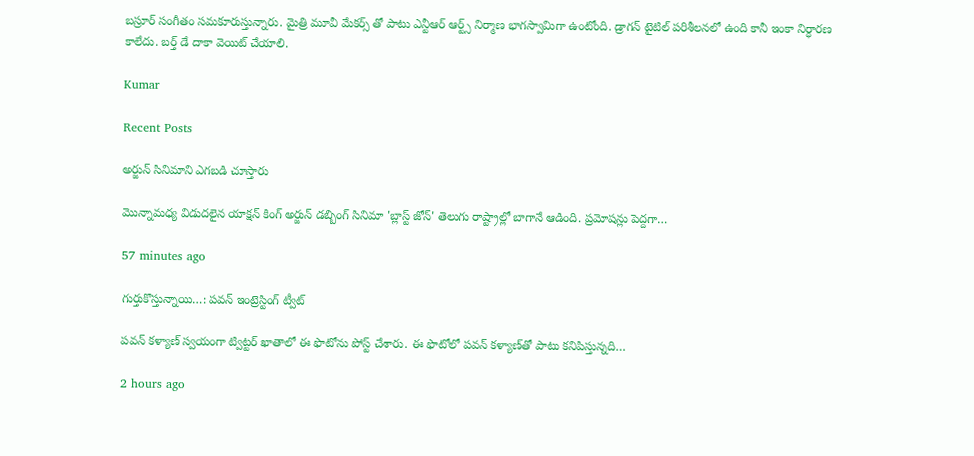బస్రూర్ సంగీతం సమకూరుస్తున్నారు. మైత్రి మూవీ మేకర్స్ తో పాటు ఎన్టీఆర్ ఆర్ట్స్ నిర్మాణ భాగస్వామిగా ఉంటోంది. డ్రాగన్ టైటిల్ పరిశీలనలో ఉంది కానీ ఇంకా నిర్ధారణ కాలేదు. బర్త్ డే దాకా వెయిట్ చేయాలి.

Kumar

Recent Posts

అర్జున్ సినిమాని ఎగబడి చూస్తారు

మొన్నామధ్య విడుదలైన యాక్షన్ కింగ్ అర్జున్ డబ్బింగ్ సినిమా 'బ్లాస్ట్ జోన్' తెలుగు రాష్ట్రాల్లో బాగానే ఆడింది. ప్రమోషన్లు పెద్దగా…

57 minutes ago

గుర్తుకొస్తున్నాయి…: పవన్ ఇంట్రెస్టింగ్ ట్వీట్

పవన్ కళ్యాణ్ స్వయంగా ట్విట్టర్ ఖాతాలో ఈ ఫొటోను పోస్ట్ చేశారు. ఈ ఫొటోలో పవన్ కళ్యాణ్‌తో పాటు కనిపిస్తున్నది…

2 hours ago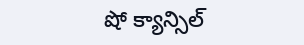షో క్యాన్సిల్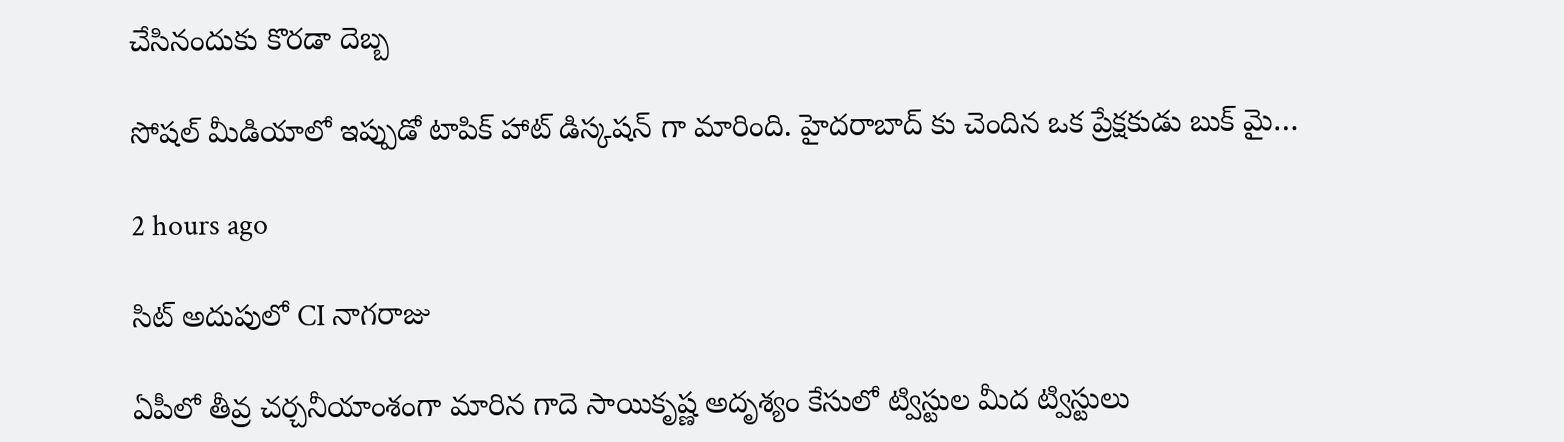చేసినందుకు కొరడా దెబ్బ

సోషల్ మీడియాలో ఇప్పుడో టాపిక్ హాట్ డిస్కషన్ గా మారింది. హైదరాబాద్ కు చెందిన ఒక ప్రేక్షకుడు బుక్ మై…

2 hours ago

సిట్ అదుపులో CI నాగరాజు

ఏపీలో తీవ్ర చర్చనీయాంశంగా మారిన గాదె సాయికృష్ణ అదృశ్యం కేసులో ట్విస్టుల మీద ట్విస్టులు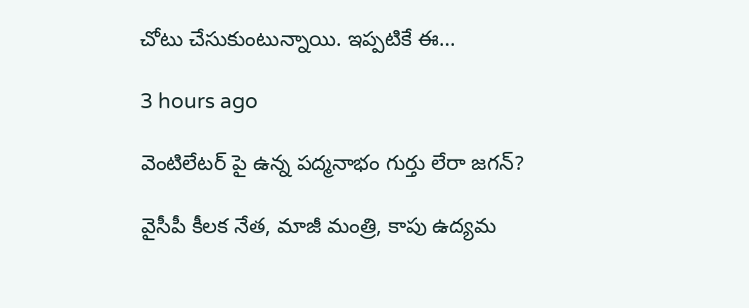చోటు చేసుకుంటున్నాయి. ఇప్పటికే ఈ…

3 hours ago

వెంటిలేటర్ పై ఉన్న పద్మనాభం గుర్తు లేరా జగన్?

వైసీపీ కీలక నేత, మాజీ మంత్రి, కాపు ఉద్యమ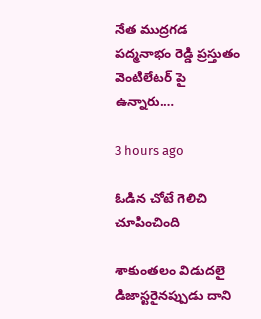నేత ముద్రగడ పద్మనాభం రెడ్డి ప్రస్తుతం వెంటిలేటర్ పై ఉన్నారు.…

3 hours ago

ఓడిన చోటే గెలిచి చూపించింది

శాకుంతలం విడుదలై డిజాస్టరైనప్పుడు దాని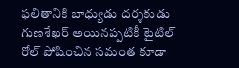ఫలితానికి బాధ్యుడు దర్శకుడు గుణశేఖర్ అయినప్పటికీ టైటిల్ రోల్ పోషించిన సమంత కూడా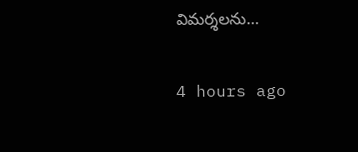విమర్శలను…

4 hours ago